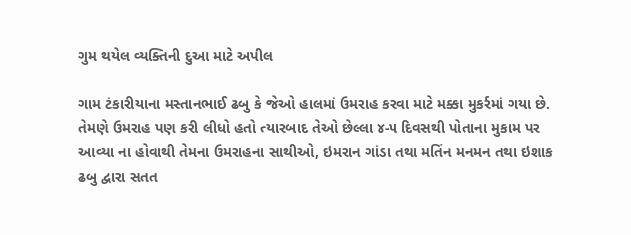ગુમ થયેલ વ્યક્તિની દુઆ માટે અપીલ

ગામ ટંકારીયાના મસ્તાનભાઈ ઢબુ કે જેઓ હાલમાં ઉમરાહ કરવા માટે મક્કા મુકર્રમાં ગયા છે. તેમણે ઉમરાહ પણ કરી લીધો હતો ત્યારબાદ તેઓ છેલ્લા ૪-૫ દિવસથી પોતાના મુકામ પર આવ્યા ના હોવાથી તેમના ઉમરાહના સાથીઓ, ઇમરાન ગાંડા તથા મતિંન મનમન તથા ઇશાક ઢબુ દ્વારા સતત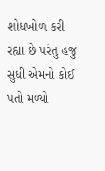શોધખોળ કરી રહ્યા છે પરંતુ હજુ સુધી એમનો કોઈ પતો મળ્યો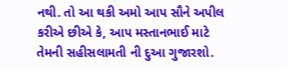નથી. તો આ થકી અમો આપ સૌને અપીલ કરીએ છીએ કે, આપ મસ્તાનભાઈ માટે તેમની સહીસલામતી ની દુઆ ગુજારશો.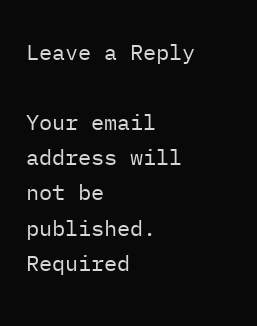Leave a Reply

Your email address will not be published. Required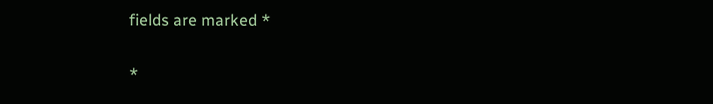fields are marked *

*